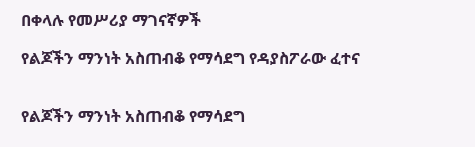በቀላሉ የመሥሪያ ማገናኛዎች

የልጆችን ማንነት አስጠብቆ የማሳደግ የዳያስፖራው ፈተና


የልጆችን ማንነት አስጠብቆ የማሳደግ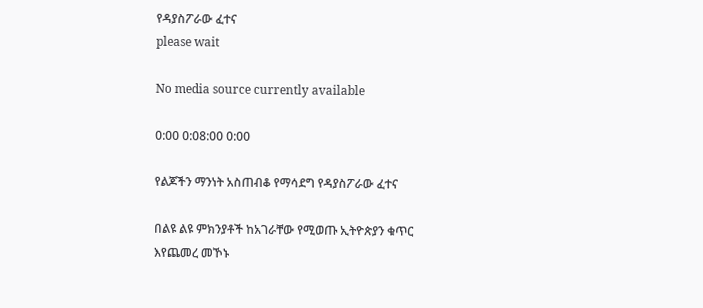የዳያስፖራው ፈተና
please wait

No media source currently available

0:00 0:08:00 0:00

የልጆችን ማንነት አስጠብቆ የማሳደግ የዳያስፖራው ፈተና

በልዩ ልዩ ምክንያቶች ከአገራቸው የሚወጡ ኢትዮጵያን ቁጥር እየጨመረ መኾኑ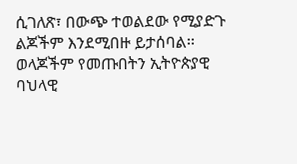ሲገለጽ፣ በውጭ ተወልደው የሚያድጉ ልጆችም እንደሚበዙ ይታሰባል፡፡ ወላጆችም የመጡበትን ኢትዮጵያዊ ባህላዊ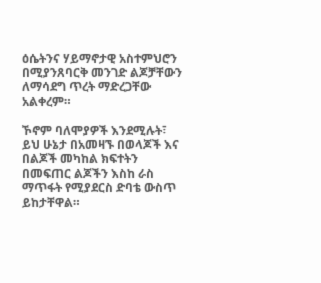ዕሴትንና ሃይማኖታዊ አስተምህሮን በሚያንጸባርቅ መንገድ ልጆቻቸውን ለማሳደግ ጥረት ማድረጋቸው አልቀረም።

ኾኖም ባለሞያዎች እንደሚሉት፣ ይህ ሁኔታ በአመዛኙ በወላጆች እና በልጆች መካከል ክፍተትን በመፍጠር ልጆችን እስከ ራስ ማጥፋት የሚያደርስ ድባቴ ውስጥ ይከታቸዋል።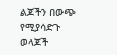ልጆችን በውጭ የሚያሳድጉ ወላጆች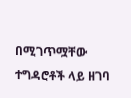በሚገጥሟቸው ተግዳሮቶች ላይ ዘገባ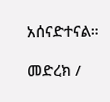አሰናድተናል።

መድረክ /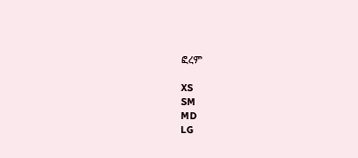ፎረም

XS
SM
MD
LG